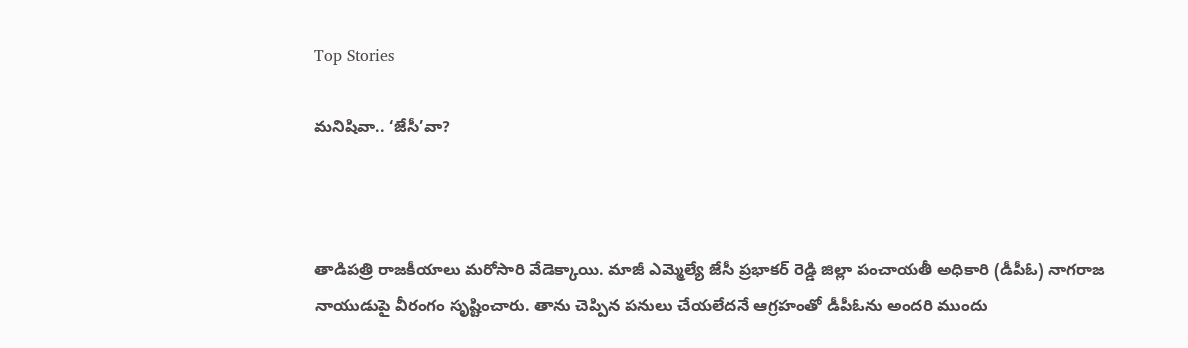Top Stories

మనిషివా.. ‘జేసీ’వా?



తాడిపత్రి రాజకీయాలు మరోసారి వేడెక్కాయి. మాజీ ఎమ్మెల్యే జేసీ ప్రభాకర్ రెడ్డి జిల్లా పంచాయతీ అధికారి (డీపీఓ) నాగరాజ నాయుడుపై వీరంగం సృష్టించారు. తాను చెప్పిన పనులు చేయలేదనే ఆగ్రహంతో డీపీఓను అందరి ముందు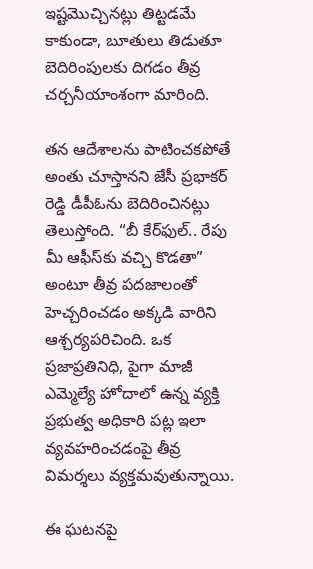ఇష్టమొచ్చినట్లు తిట్టడమే కాకుండా, బూతులు తిడుతూ బెదిరింపులకు దిగడం తీవ్ర చర్చనీయాంశంగా మారింది.

తన ఆదేశాలను పాటించకపోతే అంతు చూస్తానని జేసీ ప్రభాకర్ రెడ్డి డీపీఓను బెదిరించినట్లు తెలుస్తోంది. “బీ కేర్‌ఫుల్‌.. రేపు మీ ఆఫీస్‌కు వ‌చ్చి కొడ‌తా” అంటూ తీవ్ర పదజాలంతో హెచ్చరించడం అక్కడి వారిని ఆశ్చర్యపరిచింది. ఒక ప్రజాప్రతినిధి, పైగా మాజీ ఎమ్మెల్యే హోదాలో ఉన్న వ్యక్తి ప్రభుత్వ అధికారి పట్ల ఇలా వ్యవహరించడంపై తీవ్ర విమర్శలు వ్యక్తమవుతున్నాయి.

ఈ ఘటనపై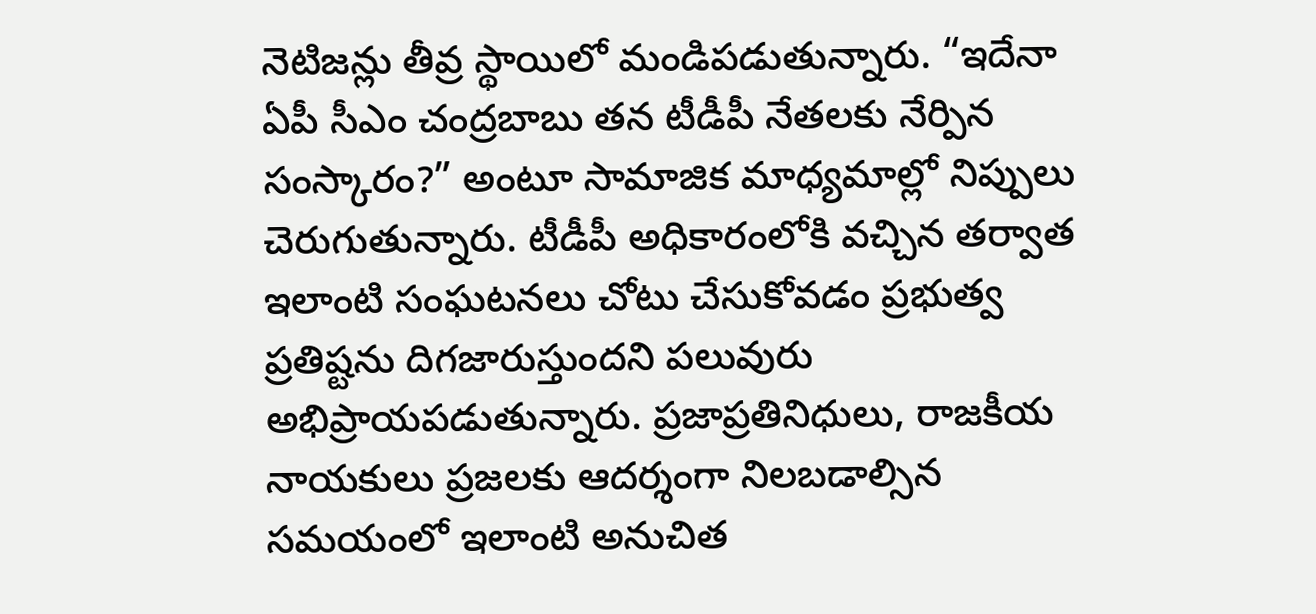నెటిజన్లు తీవ్ర స్థాయిలో మండిపడుతున్నారు. “ఇదేనా ఏపీ సీఎం చంద్రబాబు తన టీడీపీ నేతలకు నేర్పిన సంస్కారం?” అంటూ సామాజిక మాధ్యమాల్లో నిప్పులు చెరుగుతున్నారు. టీడీపీ అధికారంలోకి వచ్చిన తర్వాత ఇలాంటి సంఘటనలు చోటు చేసుకోవడం ప్రభుత్వ ప్రతిష్టను దిగజారుస్తుందని పలువురు అభిప్రాయపడుతున్నారు. ప్రజాప్రతినిధులు, రాజకీయ నాయకులు ప్రజలకు ఆదర్శంగా నిలబడాల్సిన సమయంలో ఇలాంటి అనుచిత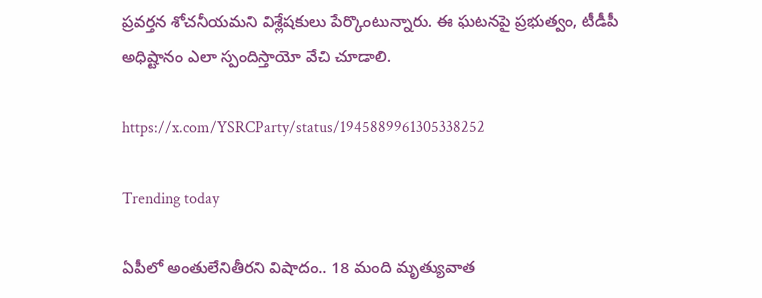ప్రవర్తన శోచనీయమని విశ్లేషకులు పేర్కొంటున్నారు. ఈ ఘటనపై ప్రభుత్వం, టీడీపీ అధిష్టానం ఎలా స్పందిస్తాయో వేచి చూడాలి.

https://x.com/YSRCParty/status/1945889961305338252

Trending today

ఏపీలో అంతులేనితీరని విషాదం.. 18 మంది మృత్యువాత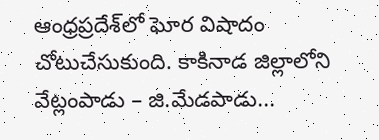ఆంధ్రప్రదేశ్‌లో ఘోర విషాదం చోటుచేసుకుంది. కాకినాడ జిల్లాలోని వేట్లంపాడు – జి.మేడపాడు...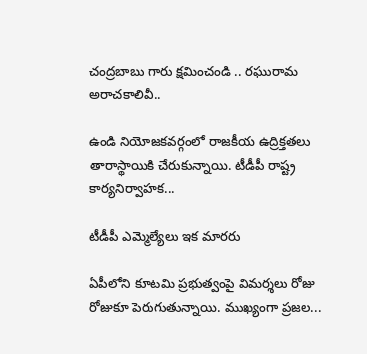చంద్రబాబు గారు క్షమించండి .. రఘురామ అరాచకాలివీ..

ఉండి నియోజకవర్గంలో రాజకీయ ఉద్రిక్తతలు తారాస్థాయికి చేరుకున్నాయి. టీడీపీ రాష్ట్ర కార్యనిర్వాహక...

టీడీపీ ఎమ్మెల్యేలు ఇక మారరు

ఏపీలోని కూటమి ప్రభుత్వంపై విమర్శలు రోజు రోజుకూ పెరుగుతున్నాయి. ముఖ్యంగా ప్రజల...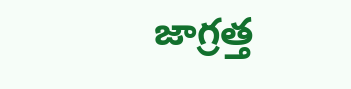జాగ్రత్త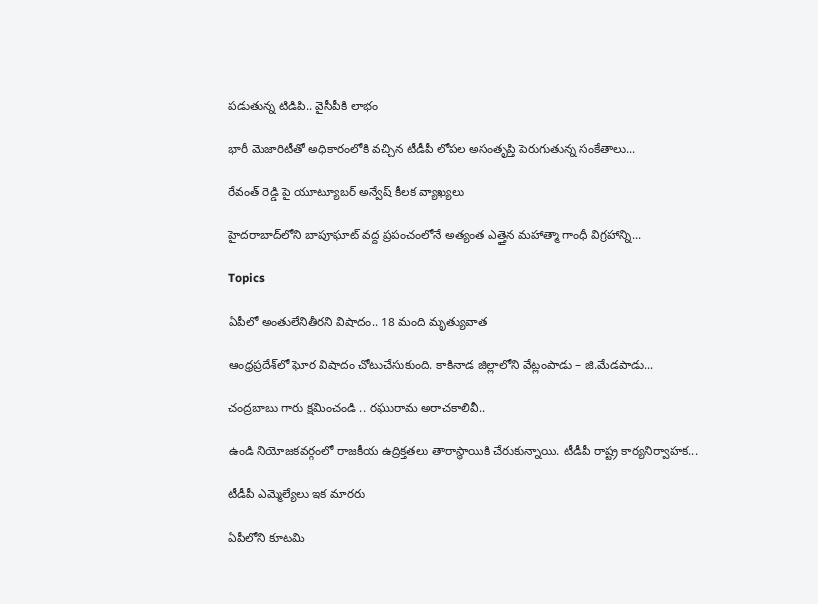పడుతున్న టిడిపి.. వైసీపీకి లాభం

భారీ మెజారిటీతో అధికారంలోకి వచ్చిన టీడీపీ లోపల అసంతృప్తి పెరుగుతున్న సంకేతాలు...

రేవంత్ రెడ్డి పై యూట్యూబర్ అన్వేష్ కీలక వ్యాఖ్యలు

హైదరాబాద్‌లోని బాపూఘాట్ వద్ద ప్రపంచంలోనే అత్యంత ఎత్తైన మహాత్మా గాంధీ విగ్రహాన్ని...

Topics

ఏపీలో అంతులేనితీరని విషాదం.. 18 మంది మృత్యువాత

ఆంధ్రప్రదేశ్‌లో ఘోర విషాదం చోటుచేసుకుంది. కాకినాడ జిల్లాలోని వేట్లంపాడు – జి.మేడపాడు...

చంద్రబాబు గారు క్షమించండి .. రఘురామ అరాచకాలివీ..

ఉండి నియోజకవర్గంలో రాజకీయ ఉద్రిక్తతలు తారాస్థాయికి చేరుకున్నాయి. టీడీపీ రాష్ట్ర కార్యనిర్వాహక...

టీడీపీ ఎమ్మెల్యేలు ఇక మారరు

ఏపీలోని కూటమి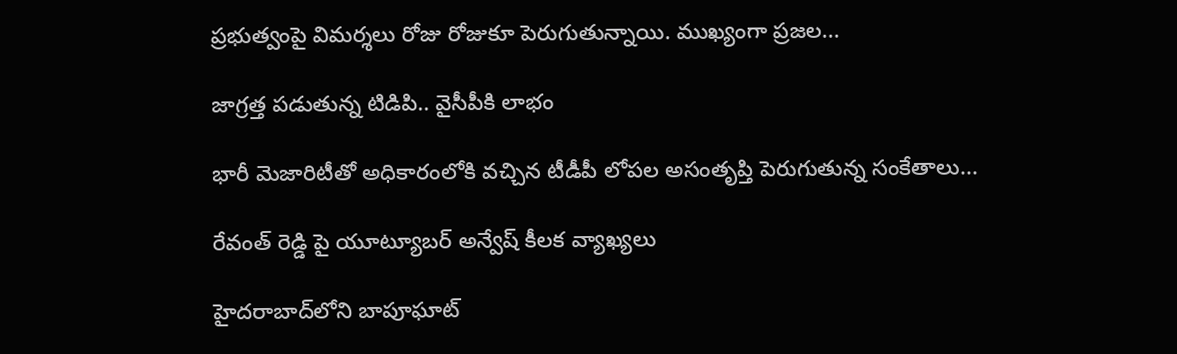ప్రభుత్వంపై విమర్శలు రోజు రోజుకూ పెరుగుతున్నాయి. ముఖ్యంగా ప్రజల...

జాగ్రత్త పడుతున్న టిడిపి.. వైసీపీకి లాభం

భారీ మెజారిటీతో అధికారంలోకి వచ్చిన టీడీపీ లోపల అసంతృప్తి పెరుగుతున్న సంకేతాలు...

రేవంత్ రెడ్డి పై యూట్యూబర్ అన్వేష్ కీలక వ్యాఖ్యలు

హైదరాబాద్‌లోని బాపూఘాట్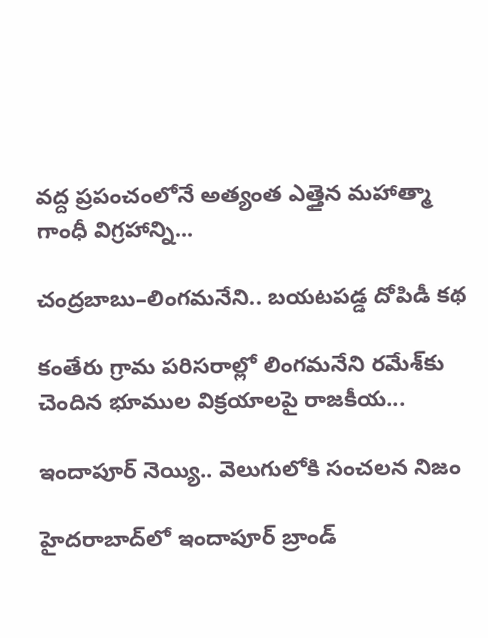వద్ద ప్రపంచంలోనే అత్యంత ఎత్తైన మహాత్మా గాంధీ విగ్రహాన్ని...

చంద్రబాబు–లింగమనేని.. బయటపడ్డ దోపిడీ కథ

కంతేరు గ్రామ పరిసరాల్లో లింగమనేని రమేశ్‌కు చెందిన భూముల విక్రయాలపై రాజకీయ...

ఇందాపూర్ నెయ్యి.. వెలుగులోకి సంచలన నిజం

హైదరాబాద్‌లో ఇందాపూర్ బ్రాండ్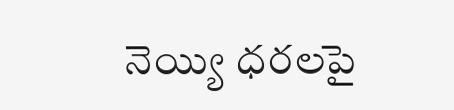నెయ్యి ధరలపై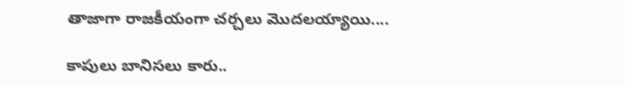తాజాగా రాజకీయంగా చర్చలు మొదలయ్యాయి....

కాపులు బానిసలు కారు..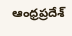ఆంధ్రప్రదేశ్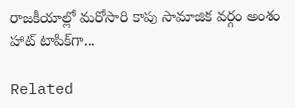రాజకీయాల్లో మరోసారి కాపు సామాజిక వర్గం అంశం హాట్ టాపిక్‌గా...

Related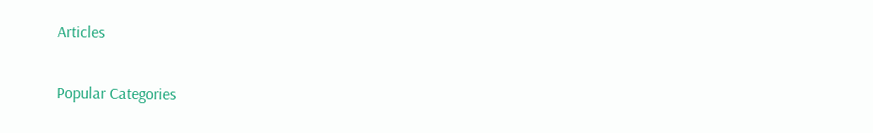Articles

Popular Categories